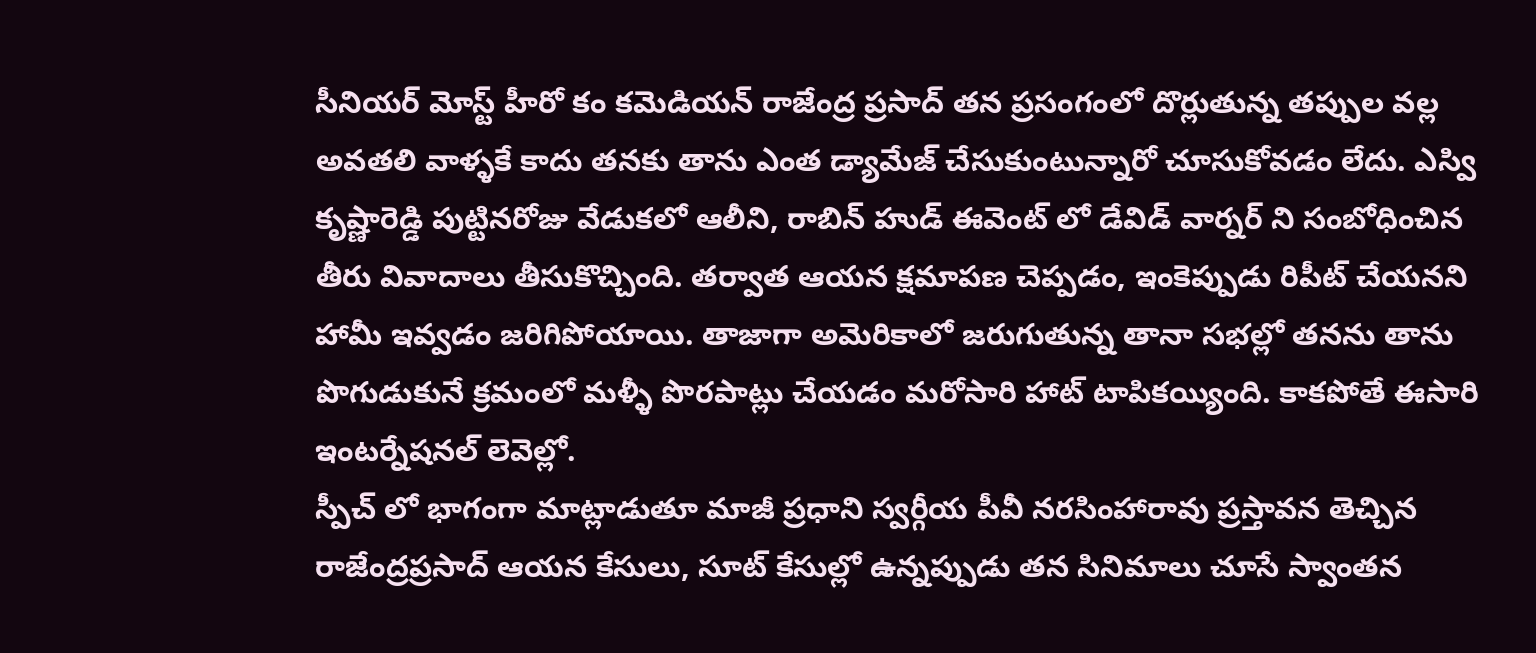సీనియర్ మోస్ట్ హీరో కం కమెడియన్ రాజేంద్ర ప్రసాద్ తన ప్రసంగంలో దొర్లుతున్న తప్పుల వల్ల అవతలి వాళ్ళకే కాదు తనకు తాను ఎంత డ్యామేజ్ చేసుకుంటున్నారో చూసుకోవడం లేదు. ఎస్వి కృష్ణారెడ్డి పుట్టినరోజు వేడుకలో ఆలీని, రాబిన్ హుడ్ ఈవెంట్ లో డేవిడ్ వార్నర్ ని సంబోధించిన తీరు వివాదాలు తీసుకొచ్చింది. తర్వాత ఆయన క్షమాపణ చెప్పడం, ఇంకెప్పుడు రిపీట్ చేయనని హామీ ఇవ్వడం జరిగిపోయాయి. తాజాగా అమెరికాలో జరుగుతున్న తానా సభల్లో తనను తాను పొగుడుకునే క్రమంలో మళ్ళీ పొరపాట్లు చేయడం మరోసారి హాట్ టాపికయ్యింది. కాకపోతే ఈసారి ఇంటర్నేషనల్ లెవెల్లో.
స్పీచ్ లో భాగంగా మాట్లాడుతూ మాజీ ప్రధాని స్వర్గీయ పీవీ నరసింహారావు ప్రస్తావన తెచ్చిన రాజేంద్రప్రసాద్ ఆయన కేసులు, సూట్ కేసుల్లో ఉన్నప్పుడు తన సినిమాలు చూసే స్వాంతన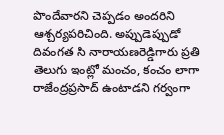పొందేవారని చెప్పడం అందరిని ఆశ్చర్యపరిచింది. అప్పుడెప్పుడో దివంగత సి నారాయణరెడ్డిగారు ప్రతి తెలుగు ఇంట్లో మంచం, కంచం లాగా రాజేంద్రప్రసాద్ ఉంటాడని గర్వంగా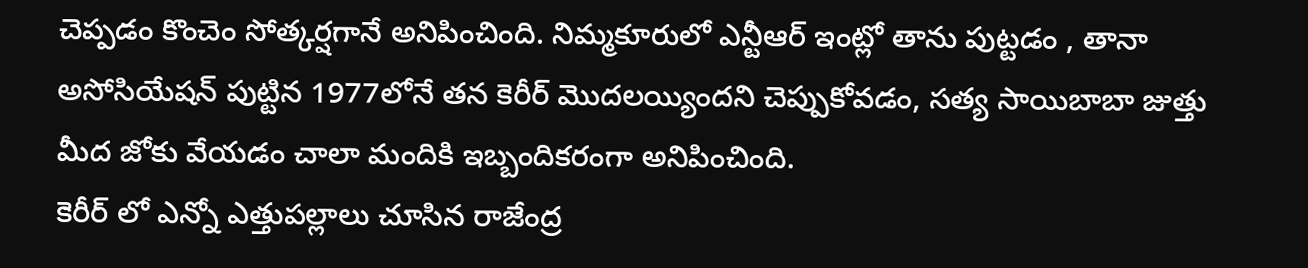చెప్పడం కొంచెం సోత్కర్షగానే అనిపించింది. నిమ్మకూరులో ఎన్టీఆర్ ఇంట్లో తాను పుట్టడం , తానా అసోసియేషన్ పుట్టిన 1977లోనే తన కెరీర్ మొదలయ్యిందని చెప్పుకోవడం, సత్య సాయిబాబా జుత్తు మీద జోకు వేయడం చాలా మందికి ఇబ్బందికరంగా అనిపించింది.
కెరీర్ లో ఎన్నో ఎత్తుపల్లాలు చూసిన రాజేంద్ర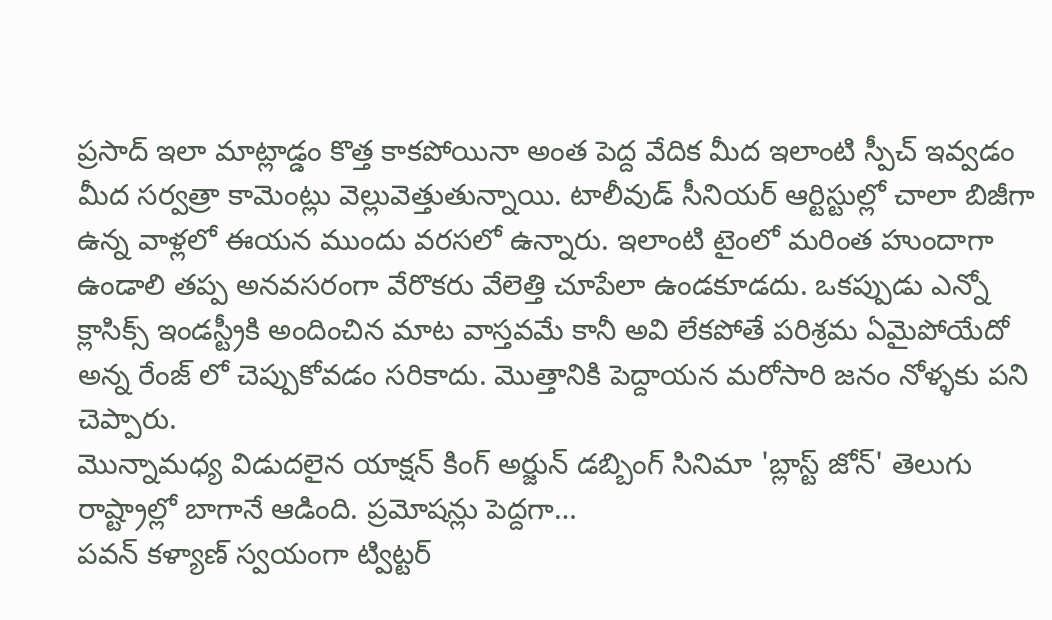ప్రసాద్ ఇలా మాట్లాడ్డం కొత్త కాకపోయినా అంత పెద్ద వేదిక మీద ఇలాంటి స్పీచ్ ఇవ్వడం మీద సర్వత్రా కామెంట్లు వెల్లువెత్తుతున్నాయి. టాలీవుడ్ సీనియర్ ఆర్టిస్టుల్లో చాలా బిజీగా ఉన్న వాళ్లలో ఈయన ముందు వరసలో ఉన్నారు. ఇలాంటి టైంలో మరింత హుందాగా ఉండాలి తప్ప అనవసరంగా వేరొకరు వేలెత్తి చూపేలా ఉండకూడదు. ఒకప్పుడు ఎన్నో క్లాసిక్స్ ఇండస్ట్రీకి అందించిన మాట వాస్తవమే కానీ అవి లేకపోతే పరిశ్రమ ఏమైపోయేదో అన్న రేంజ్ లో చెప్పుకోవడం సరికాదు. మొత్తానికి పెద్దాయన మరోసారి జనం నోళ్ళకు పని చెప్పారు.
మొన్నామధ్య విడుదలైన యాక్షన్ కింగ్ అర్జున్ డబ్బింగ్ సినిమా 'బ్లాస్ట్ జోన్' తెలుగు రాష్ట్రాల్లో బాగానే ఆడింది. ప్రమోషన్లు పెద్దగా…
పవన్ కళ్యాణ్ స్వయంగా ట్విట్టర్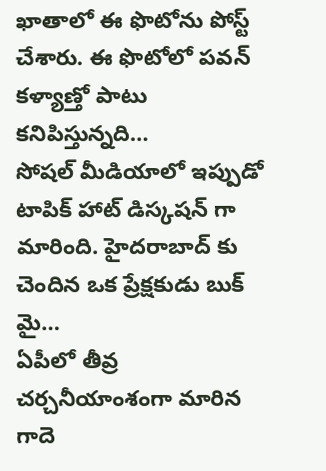ఖాతాలో ఈ ఫొటోను పోస్ట్ చేశారు. ఈ ఫొటోలో పవన్ కళ్యాణ్తో పాటు కనిపిస్తున్నది…
సోషల్ మీడియాలో ఇప్పుడో టాపిక్ హాట్ డిస్కషన్ గా మారింది. హైదరాబాద్ కు చెందిన ఒక ప్రేక్షకుడు బుక్ మై…
ఏపీలో తీవ్ర చర్చనీయాంశంగా మారిన గాదె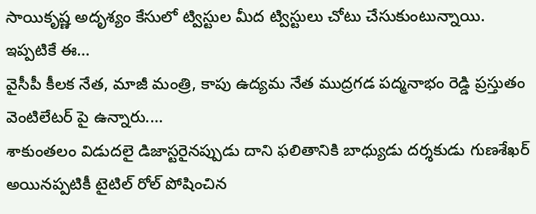సాయికృష్ణ అదృశ్యం కేసులో ట్విస్టుల మీద ట్విస్టులు చోటు చేసుకుంటున్నాయి. ఇప్పటికే ఈ…
వైసీపీ కీలక నేత, మాజీ మంత్రి, కాపు ఉద్యమ నేత ముద్రగడ పద్మనాభం రెడ్డి ప్రస్తుతం వెంటిలేటర్ పై ఉన్నారు.…
శాకుంతలం విడుదలై డిజాస్టరైనప్పుడు దాని ఫలితానికి బాధ్యుడు దర్శకుడు గుణశేఖర్ అయినప్పటికీ టైటిల్ రోల్ పోషించిన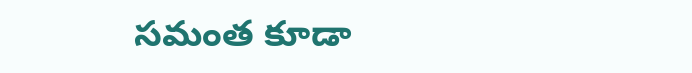సమంత కూడా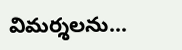విమర్శలను…